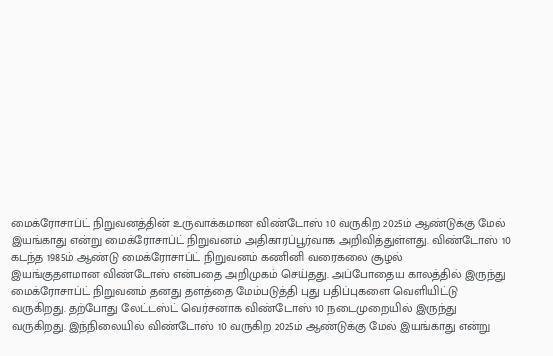மைக்ரோசாப்ட் நிறுவனத்தின் உருவாக்கமான விண்டோஸ் 10 வருகிற 2025ம் ஆண்டுக்கு மேல்
இயங்காது என்று மைக்ரோசாப்ட் நிறுவனம் அதிகாரப்பூர்வாக அறிவித்துள்ளது. விண்டோஸ் 10 கடந்த 1985ம் ஆண்டு மைக்ரோசாப்ட் நிறுவனம் கணினி வரைகலை சூழல்
இயங்குதளமான விண்டோஸ் என்பதை அறிமுகம் செய்தது. அப்போதைய காலத்தில் இருந்து
மைக்ரோசாப்ட் நிறுவனம் தனது தளத்தை மேம்படுத்தி புது பதிப்புகளை வெளியிட்டு
வருகிறது. தற்போது லேட்டஸ்ட் வெர்சனாக விண்டோஸ் 10 நடைமுறையில் இருந்து
வருகிறது. இந்நிலையில் விண்டோஸ் 10 வருகிற 2025ம் ஆண்டுக்கு மேல் இயங்காது என்று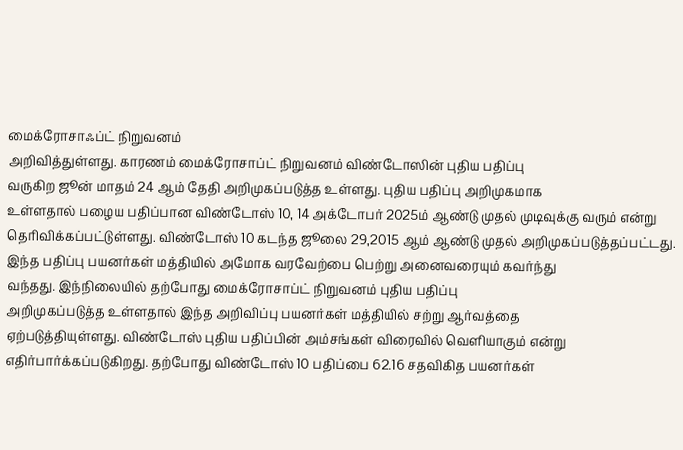மைக்ரோசாஃப்ட் நிறுவனம்
அறிவித்துள்ளது. காரணம் மைக்ரோசாப்ட் நிறுவனம் விண்டோஸின் புதிய பதிப்பு
வருகிற ஜூன் மாதம் 24 ஆம் தேதி அறிமுகப்படுத்த உள்ளது. புதிய பதிப்பு அறிமுகமாக
உள்ளதால் பழைய பதிப்பான விண்டோஸ் 10, 14 அக்டோபர் 2025ம் ஆண்டு முதல் முடிவுக்கு வரும் என்று
தெரிவிக்கப்பட்டுள்ளது. விண்டோஸ் 10 கடந்த ஜூலை 29,2015 ஆம் ஆண்டு முதல் அறிமுகப்படுத்தப்பட்டது.
இந்த பதிப்பு பயனர்கள் மத்தியில் அமோக வரவேற்பை பெற்று அனைவரையும் கவர்ந்து
வந்தது. இந்நிலையில் தற்போது மைக்ரோசாப்ட் நிறுவனம் புதிய பதிப்பு
அறிமுகப்படுத்த உள்ளதால் இந்த அறிவிப்பு பயனர்கள் மத்தியில் சற்று ஆர்வத்தை
ஏற்படுத்தியுள்ளது. விண்டோஸ் புதிய பதிப்பின் அம்சங்கள் விரைவில் வெளியாகும் என்று
எதிர்பார்க்கப்படுகிறது. தற்போது விண்டோஸ் 10 பதிப்பை 62.16 சதவிகித பயனர்கள்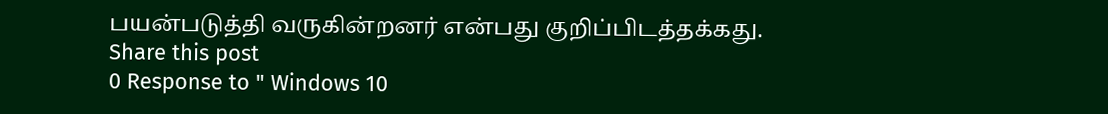பயன்படுத்தி வருகின்றனர் என்பது குறிப்பிடத்தக்கது.
Share this post
0 Response to " Windows 10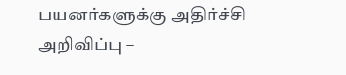பயனர்களுக்கு அதிர்ச்சி அறிவிப்பு –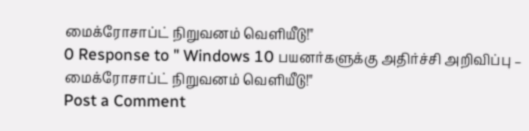மைக்ரோசாப்ட் நிறுவனம் வெளியீடு!"
0 Response to " Windows 10 பயனர்களுக்கு அதிர்ச்சி அறிவிப்பு – மைக்ரோசாப்ட் நிறுவனம் வெளியீடு!"
Post a Comment